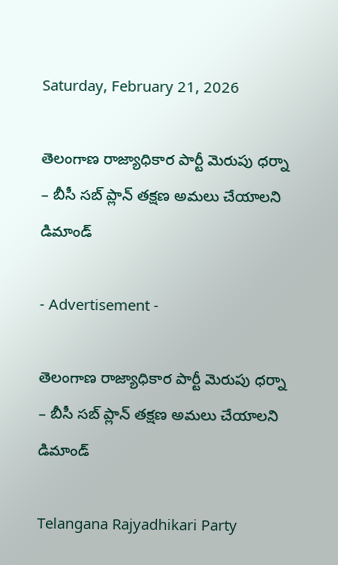Saturday, February 21, 2026

తెలంగాణ రాజ్యాధికార పార్టీ మెరుపు ధర్నా  – బీసీ సబ్ ప్లాన్ తక్షణ అమలు చేయాలని డిమాండ్

- Advertisement -

తెలంగాణ రాజ్యాధికార పార్టీ మెరుపు ధర్నా
– బీసీ సబ్ ప్లాన్ తక్షణ అమలు చేయాలని డిమాండ్

Telangana Rajyadhikari Party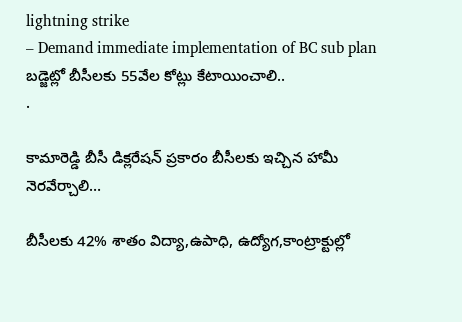lightning strike
– Demand immediate implementation of BC sub plan
బడ్జెట్లో బీసీలకు 55వేల కోట్లు కేటాయించాలి..
.

కామారెడ్డి బీసీ డిక్లరేషన్ ప్రకారం బీసీలకు ఇచ్చిన హామీ నెరవేర్చాలి…

బీసీలకు 42% శాతం విద్యా,ఉపాధి, ఉద్యోగ,కాంట్రాక్టుల్లో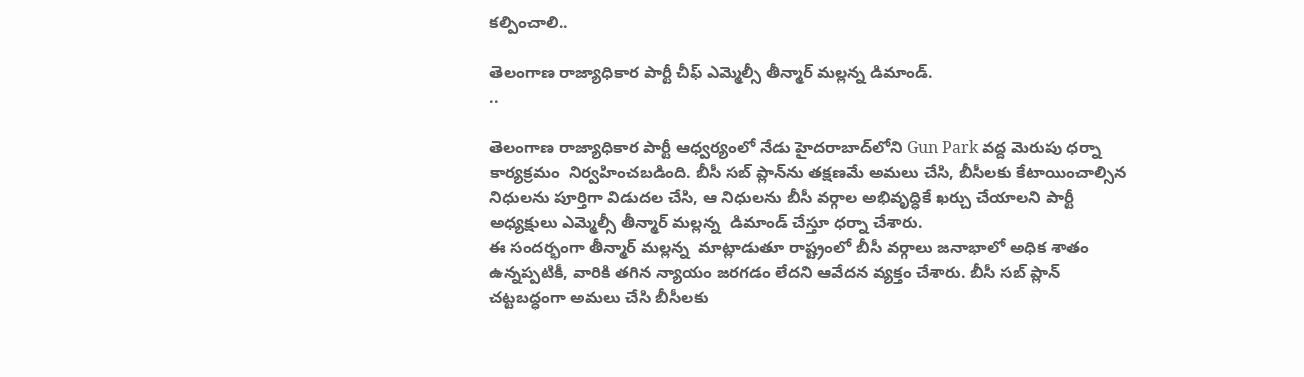కల్పించాలి..

తెలంగాణ రాజ్యాధికార పార్టీ చీఫ్ ఎమ్మెల్సీ తీన్మార్ మల్లన్న డిమాండ్.
..

తెలంగాణ రాజ్యాధికార పార్టీ ఆధ్వర్యంలో నేడు హైదరాబాద్‌లోని Gun Park వద్ద మెరుపు ధర్నా కార్యక్రమం  నిర్వహించబడింది. బీసీ సబ్ ప్లాన్‌ను తక్షణమే అమలు చేసి, బీసీలకు కేటాయించాల్సిన నిధులను పూర్తిగా విడుదల చేసి, ఆ నిధులను బీసీ వర్గాల అభివృద్ధికే ఖర్చు చేయాలని పార్టీ అధ్యక్షులు ఎమ్మెల్సీ తీన్మార్ మల్లన్న  డిమాండ్ చేస్తూ ధర్నా చేశారు.
ఈ సందర్భంగా తీన్మార్ మల్లన్న  మాట్లాడుతూ రాష్ట్రంలో బీసీ వర్గాలు జనాభాలో అధిక శాతం ఉన్నప్పటికీ, వారికి తగిన న్యాయం జరగడం లేదని ఆవేదన వ్యక్తం చేశారు. బీసీ సబ్ ప్లాన్ చట్టబద్ధంగా అమలు చేసి బీసీలకు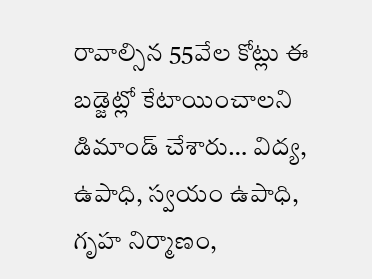రావాల్సిన 55వేల కోట్లు ఈ బడ్జెట్లో కేటాయించాలని డిమాండ్ చేశారు… విద్య, ఉపాధి, స్వయం ఉపాధి, గృహ నిర్మాణం,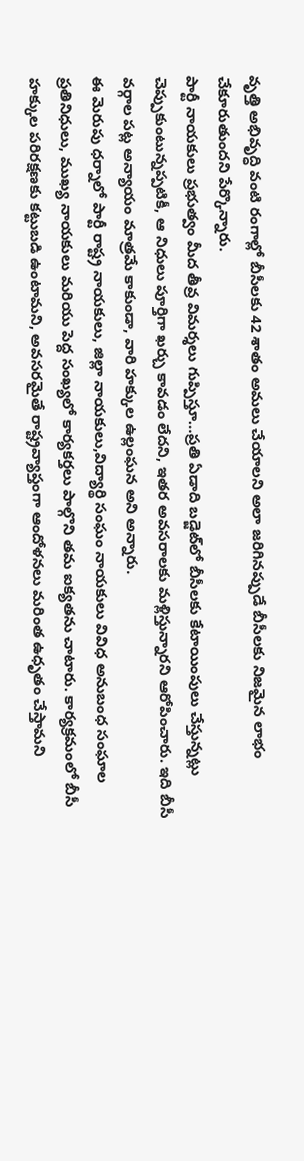వృత్తి అభివృద్ధి వంటి రంగాల్లో బీసీలకు 42 శాతం అమలు చేయాలని అలా జరిగినప్పుడే బీసీలకు నిజమైన లాభం చేకూరుతుందని పేర్కొన్నారు.
పార్టీ నాయకులు ప్రభుత్వం మీద తీవ్ర విమర్శలు గుప్పిస్తూ…ప్రతి ఏడాది బడ్జెట్‌లో బీసీలకు కేటాయింపులు చేస్తున్నట్లు చెప్పుకుంటున్నప్పటికీ, ఆ నిధులు పూర్తిగా ఖర్చు కావడం లేదని, ఇతర అవసరాలకు మళ్లిస్తున్నారని ఆరోపించారు. ఇది బీసీ వర్గాల పట్ల అన్యాయం మాత్రమే కాకుండా, వారి హక్కుల ఉల్లంఘన అని అన్నారు.
ఈ మెరుపు ధర్నాలో పార్టీ రాష్ట్ర నాయకులు, జిల్లా నాయకులు,విద్యార్థి సంఘం నాయకులు వివిధ అనుబంధ సంఘాల ప్రతినిధులు, ముఖ్య నాయకులు మరియు పెద్ద సంఖ్యలో కార్యకర్తలు పాల్గొని తమ ఐక్యతను చాటారు. కార్యక్రమంలో బీసీ హక్కుల పరిరక్షణకు కట్టుబడి ఉంటామని, అవసరమైతే రాష్ట్రవ్యాప్తంగా ఆందోళనలు మరింత ఉధృతం చేస్తామని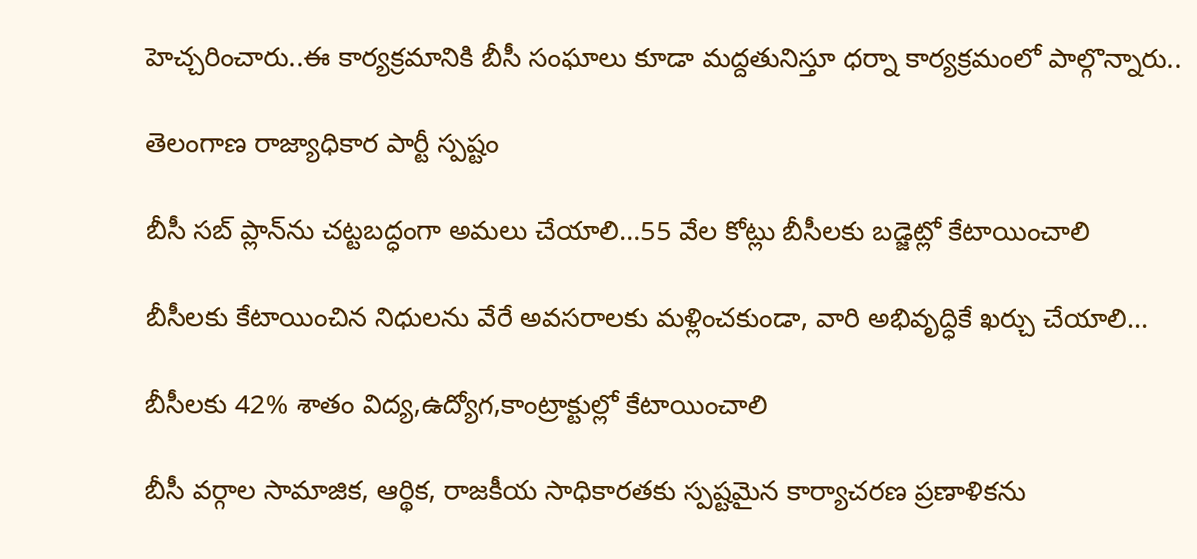హెచ్చరించారు..ఈ కార్యక్రమానికి బీసీ సంఘాలు కూడా మద్దతునిస్తూ ధర్నా కార్యక్రమంలో పాల్గొన్నారు..

తెలంగాణ రాజ్యాధికార పార్టీ స్పష్టం

బీసీ సబ్ ప్లాన్‌ను చట్టబద్ధంగా అమలు చేయాలి…55 వేల కోట్లు బీసీలకు బడ్జెట్లో కేటాయించాలి

బీసీలకు కేటాయించిన నిధులను వేరే అవసరాలకు మళ్లించకుండా, వారి అభివృద్ధికే ఖర్చు చేయాలి…

బీసీలకు 42% శాతం విద్య,ఉద్యోగ,కాంట్రాక్టుల్లో కేటాయించాలి

బీసీ వర్గాల సామాజిక, ఆర్థిక, రాజకీయ సాధికారతకు స్పష్టమైన కార్యాచరణ ప్రణాళికను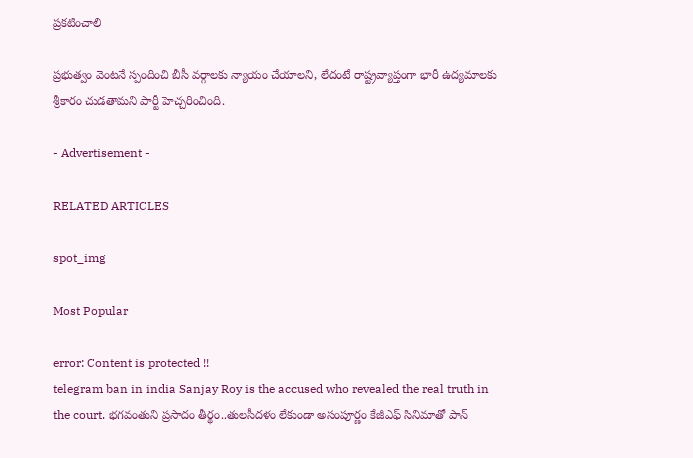ప్రకటించాలి

ప్రభుత్వం వెంటనే స్పందించి బీసీ వర్గాలకు న్యాయం చేయాలని, లేదంటే రాష్ట్రవ్యాప్తంగా భారీ ఉద్యమాలకు శ్రీకారం చుడతామని పార్టీ హెచ్చరించింది.

- Advertisement -

RELATED ARTICLES

spot_img

Most Popular

error: Content is protected !!
telegram ban in india Sanjay Roy is the accused who revealed the real truth in the court. భగవంతుని ప్రసాదం తీర్థం..తులసీదళం లేకుండా అసంపూర్ణం కేజీఎఫ్ సినిమాతో పాన్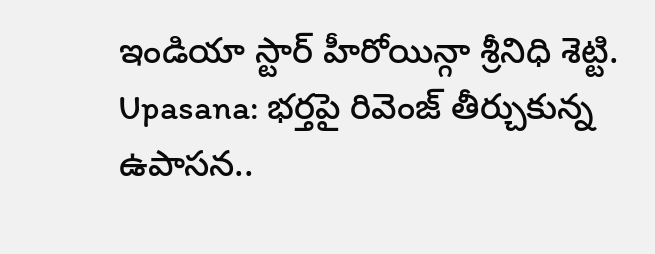ఇండియా స్టార్ హీరోయిన్గా శ్రీనిధి శెట్టి. Upasana: భర్తపై రివెంజ్ తీర్చుకున్న ఉపాసన..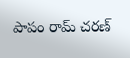పాపం రామ్ చరణ్